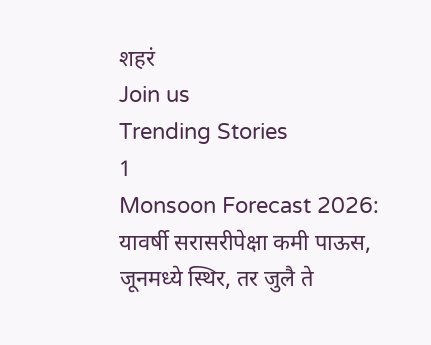शहरं
Join us
Trending Stories
1
Monsoon Forecast 2026: यावर्षी सरासरीपेक्षा कमी पाऊस, जूनमध्ये स्थिर, तर जुलै ते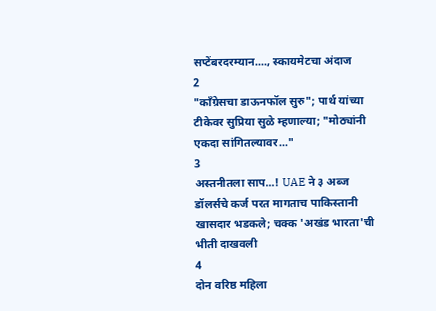सप्टेंबरदरम्यान...., स्कायमेटचा अंदाज
2
"काँग्रेसचा डाऊनफॉल सुरु"; पार्थ यांच्या टीकेवर सुप्रिया सुळे म्हणाल्या; "मोठ्यांनी एकदा सांगितल्यावर..."
3
अस्तनीतला साप...! UAE ने ३ अब्ज डॉलर्सचे कर्ज परत मागताच पाकिस्तानी खासदार भडकले; चक्क 'अखंड भारता'ची भीती दाखवली
4
दोन वरिष्ठ महिला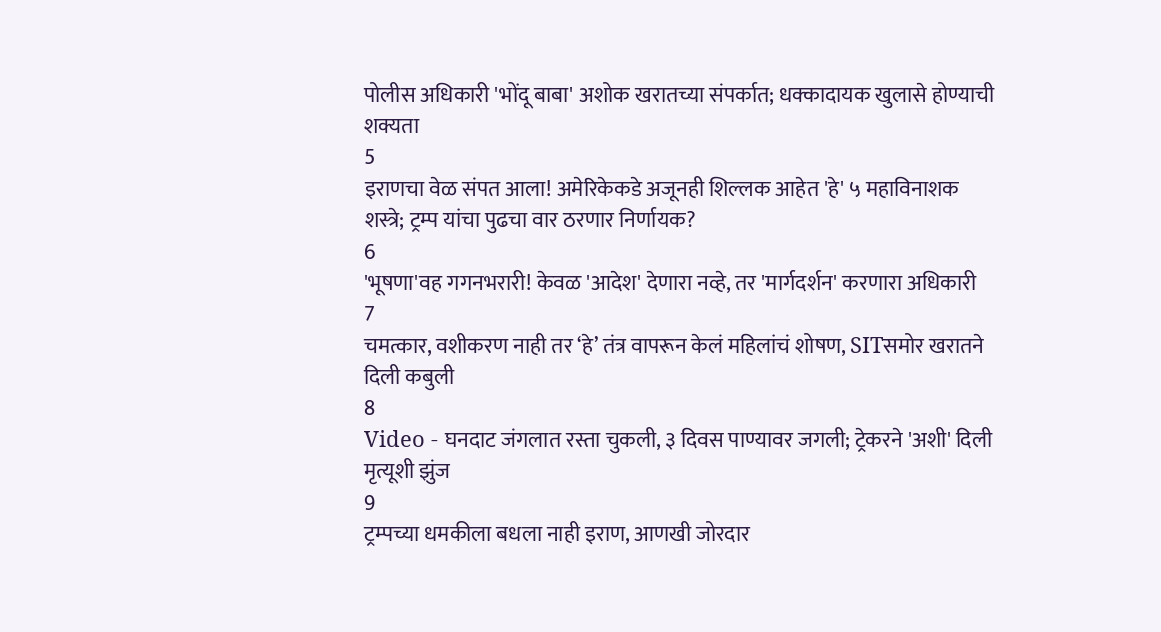पोलीस अधिकारी 'भोंदू बाबा' अशोक खरातच्या संपर्कात; धक्कादायक खुलासे होण्याची शक्यता
5
इराणचा वेळ संपत आला! अमेरिकेकडे अजूनही शिल्लक आहेत 'हे' ५ महाविनाशक शस्त्रे; ट्रम्प यांचा पुढचा वार ठरणार निर्णायक?
6
'भूषणा'वह गगनभरारी! केवळ 'आदेश' देणारा नव्हे, तर 'मार्गदर्शन' करणारा अधिकारी
7
चमत्कार, वशीकरण नाही तर ‘हे’ तंत्र वापरून केलं महिलांचं शोषण, SITसमोर खरातने दिली कबुली
8
Video - घनदाट जंगलात रस्ता चुकली, ३ दिवस पाण्यावर जगली; ट्रेकरने 'अशी' दिली मृत्यूशी झुंज
9
ट्रम्पच्या धमकीला बधला नाही इराण, आणखी जोरदार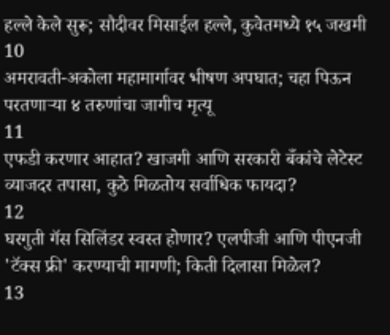हल्ले केले सुरू; सौदीवर मिसाईल हल्ले, कुवेतमध्ये १५ जखमी
10
अमरावती-अकोला महामार्गावर भीषण अपघात; चहा पिऊन परतणाऱ्या ४ तरुणांचा जागीच मृत्यू
11
एफडी करणार आहात? खाजगी आणि सरकारी बँकांचे लेटेस्ट व्याजदर तपासा, कुठे मिळतोय सर्वाधिक फायदा?
12
घरगुती गॅस सिलिंडर स्वस्त होणार? एलपीजी आणि पीएनजी 'टॅक्स फ्री' करण्याची मागणी; किती दिलासा मिळेल?
13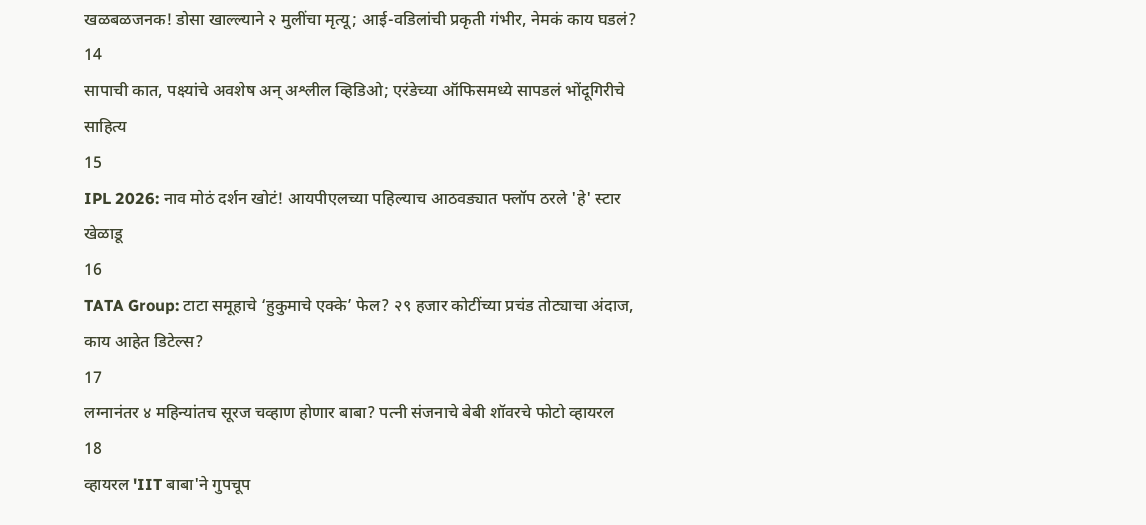खळबळजनक! डोसा खाल्ल्याने २ मुलींचा मृत्यू; आई-वडिलांची प्रकृती गंभीर, नेमकं काय घडलं?
14
सापाची कात, पक्ष्यांचे अवशेष अन् अश्लील व्हिडिओ; एरंडेच्या ऑफिसमध्ये सापडलं भोंदूगिरीचे साहित्य
15
IPL 2026: नाव मोठं दर्शन खोटं! आयपीएलच्या पहिल्याच आठवड्यात फ्लॉप ठरले 'हे' स्टार खेळाडू
16
TATA Group: टाटा समूहाचे ‘हुकुमाचे एक्के’ फेल? २९ हजार कोटींच्या प्रचंड तोट्याचा अंदाज, काय आहेत डिटेल्स?
17
लग्नानंतर ४ महिन्यांतच सूरज चव्हाण होणार बाबा? पत्नी संजनाचे बेबी शॉवरचे फोटो व्हायरल
18
व्हायरल 'IIT बाबा'ने गुपचूप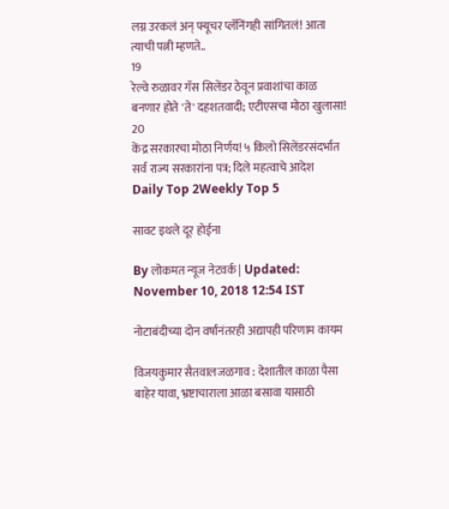लग्न उरकलं अन् फ्यूचर प्लॅनिंगही सांगितलं! आता त्याची पत्नी म्हणते..
19
रेल्वे रुळावर गॅस सिलेंडर ठेवून प्रवाशांचा काळ बनणार होते 'ते' दहशतवादी; एटीएसचा मोठा खुलासा!
20
केंद्र सरकारचा मोठा निर्णय! ५ किलो सिलेंडरसंदर्भात सर्व राज्य सरकारांना पत्र; दिले महत्वाचे आदेश
Daily Top 2Weekly Top 5

सावट इथले दूर होईना

By लोकमत न्यूज नेटवर्क | Updated: November 10, 2018 12:54 IST

नोटाबंदीच्या दोन वर्षांनंतरही अद्यापही परिणाम कायम

विजयकुमार सैतवालजळगाव : देशातील काळा पैसा बाहेर यावा, भ्रष्टाचाराला आळा बसावा यासाठी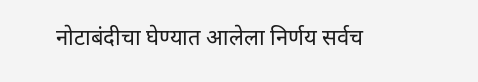नोटाबंदीचा घेण्यात आलेला निर्णय सर्वच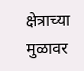क्षेत्राच्या मुळावर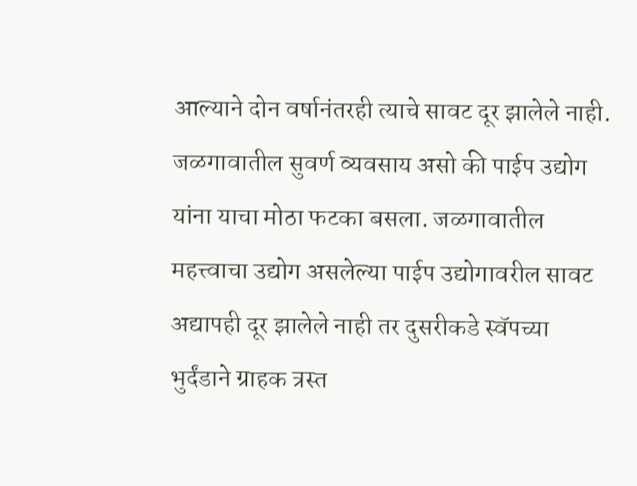आल्याने दोन वर्षानंतरही त्याचे सावट दूर झालेले नाही. जळगावातील सुवर्ण व्यवसाय असो की पाईप उद्योग यांना याचा मोठा फटका बसला. जळगावातील महत्त्वाचा उद्योग असलेल्या पाईप उद्योगावरील सावट अद्यापही दूर झालेले नाही तर दुसरीकडे स्वॅपच्या भुर्दंडाने ग्राहक त्रस्त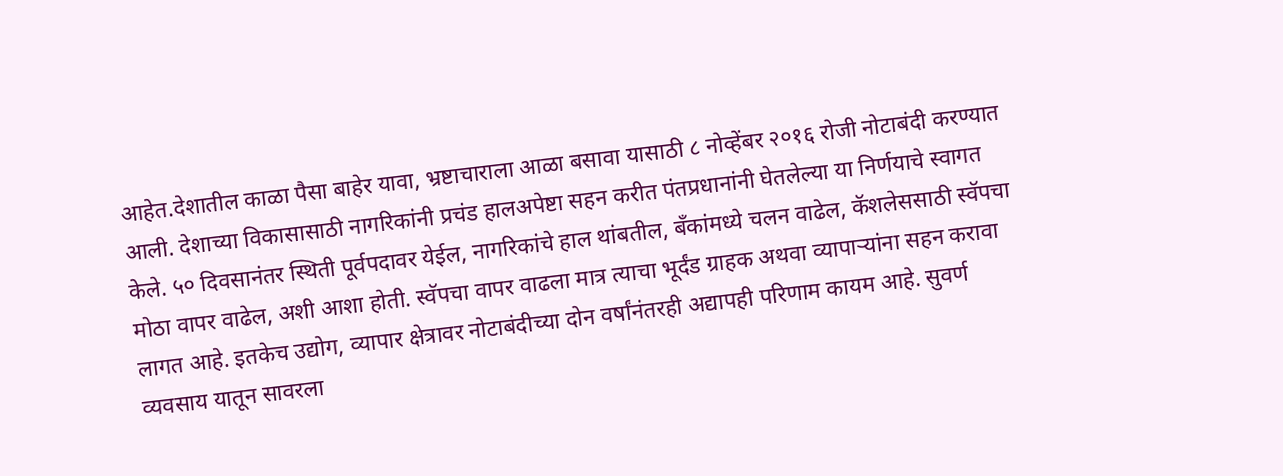आहेत.देशातील काळा पैसा बाहेर यावा, भ्रष्टाचाराला आळा बसावा यासाठी ८ नोव्हेंबर २०१६ रोजी नोटाबंदी करण्यात आली. देशाच्या विकासासाठी नागरिकांनी प्रचंड हालअपेष्टा सहन करीत पंतप्रधानांनी घेतलेल्या या निर्णयाचे स्वागत केले. ५० दिवसानंतर स्थिती पूर्वपदावर येईल, नागरिकांचे हाल थांबतील, बँकांमध्ये चलन वाढेल, कॅशलेससाठी स्वॅपचा मोठा वापर वाढेल, अशी आशा होती. स्वॅपचा वापर वाढला मात्र त्याचा भूर्दंड ग्राहक अथवा व्यापाऱ्यांना सहन करावा लागत आहे. इतकेच उद्योग, व्यापार क्षेत्रावर नोटाबंदीच्या दोन वर्षांनंतरही अद्यापही परिणाम कायम आहे. सुवर्ण व्यवसाय यातून सावरला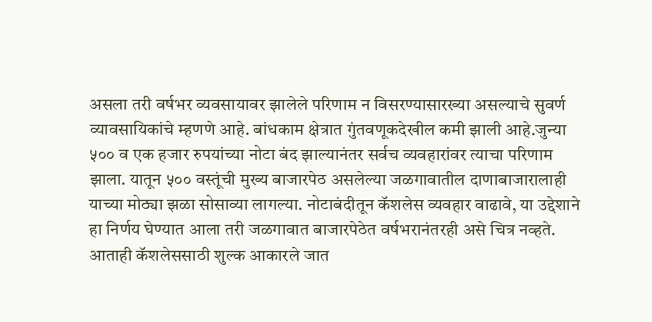असला तरी वर्षभर व्यवसायावर झालेले परिणाम न विसरण्यासारख्या असल्याचे सुवर्ण व्यावसायिकांचे म्हणणे आहे. बांधकाम क्षेत्रात गुंतवणूकदेखील कमी झाली आहे.जुन्या ५०० व एक हजार रुपयांच्या नोटा बंद झाल्यानंतर सर्वच व्यवहारांवर त्याचा परिणाम झाला. यातून ५०० वस्तूंची मुख्य बाजारपेठ असलेल्या जळगावातील दाणाबाजारालाही याच्या मोठ्या झळा सोसाव्या लागल्या. नोटाबंदीतून कॅशलेस व्यवहार वाढावे, या उद्देशाने हा निर्णय घेण्यात आला तरी जळगावात बाजारपेठेत वर्षभरानंतरही असे चित्र नव्हते. आताही कॅशलेससाठी शुल्क आकारले जात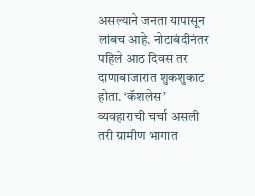असल्याने जनता यापासून लांबच आहे. नोटाबंदीनंतर पहिले आठ दिवस तर दाणाबाजारात शुकशुकाट होता. ‘कॅशलेस’ व्यवहाराची चर्चा असली तरी ग्रामीण भागात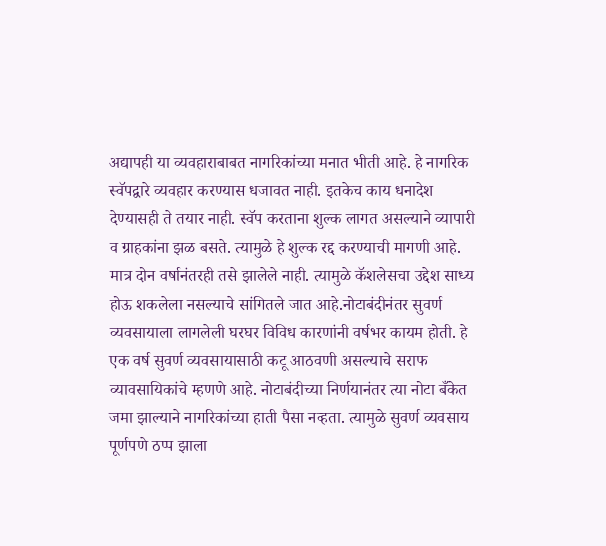अद्यापही या व्यवहाराबाबत नागरिकांच्या मनात भीती आहे. हे नागरिक स्वॅपद्वारे व्यवहार करण्यास धजावत नाही. इतकेच काय धनादेश देण्यासही ते तयार नाही. स्वॅप करताना शुल्क लागत असल्याने व्यापारी व ग्राहकांना झळ बसते. त्यामुळे हे शुल्क रद्द करण्याची मागणी आहे. मात्र दोन वर्षानंतरही तसे झालेले नाही. त्यामुळे कॅशलेसचा उद्देश साध्य होऊ शकलेला नसल्याचे सांगितले जात आहे.नोटाबंदीनंतर सुवर्ण व्यवसायाला लागलेली घरघर विविध कारणांनी वर्षभर कायम होती. हे एक वर्ष सुवर्ण व्यवसायासाठी कटू आठवणी असल्याचे सराफ व्यावसायिकांचे म्हणणे आहे. नोटाबंदीच्या निर्णयानंतर त्या नोटा बँकेत जमा झाल्याने नागरिकांच्या हाती पैसा नव्हता. त्यामुळे सुवर्ण व्यवसाय पूर्णपणे ठप्प झाला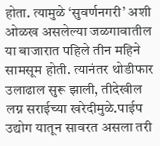होता. त्यामुळे ‘सुवर्णनगरी’ अशी ओळख असलेल्या जळगावातील या बाजारात पहिले तीन महिने सामसूम होती. त्यानंतर थोडीफार उलाढाल सुरू झाली, तीदेखील लग्न सराईच्या खरेदीमुळे.पाईप उद्योग यातून सावरत असला तरी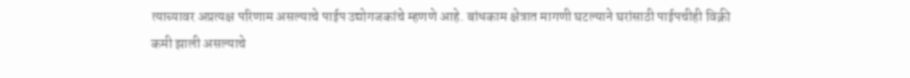त्याच्यावर अप्रत्यक्ष परिणाम असल्याचे पाईप उद्योगजकांचे म्हणणे आहे. बांधकाम क्षेत्रात मागणी घटल्याने घरांसाठी पाईपचीही विक्री कमी झाली असल्याचे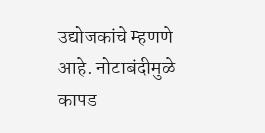उद्योजकांचे म्हणणे आहे. नोटाबंदीमुळे कापड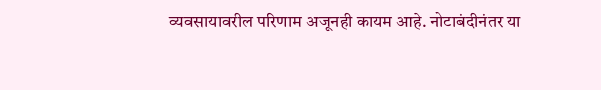व्यवसायावरील परिणाम अजूनही कायम आहे. नोटाबंदीनंतर या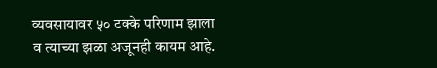व्यवसायावर ५० टक्के परिणाम झाला व त्याच्या झळा अजूनही कायम आहे.